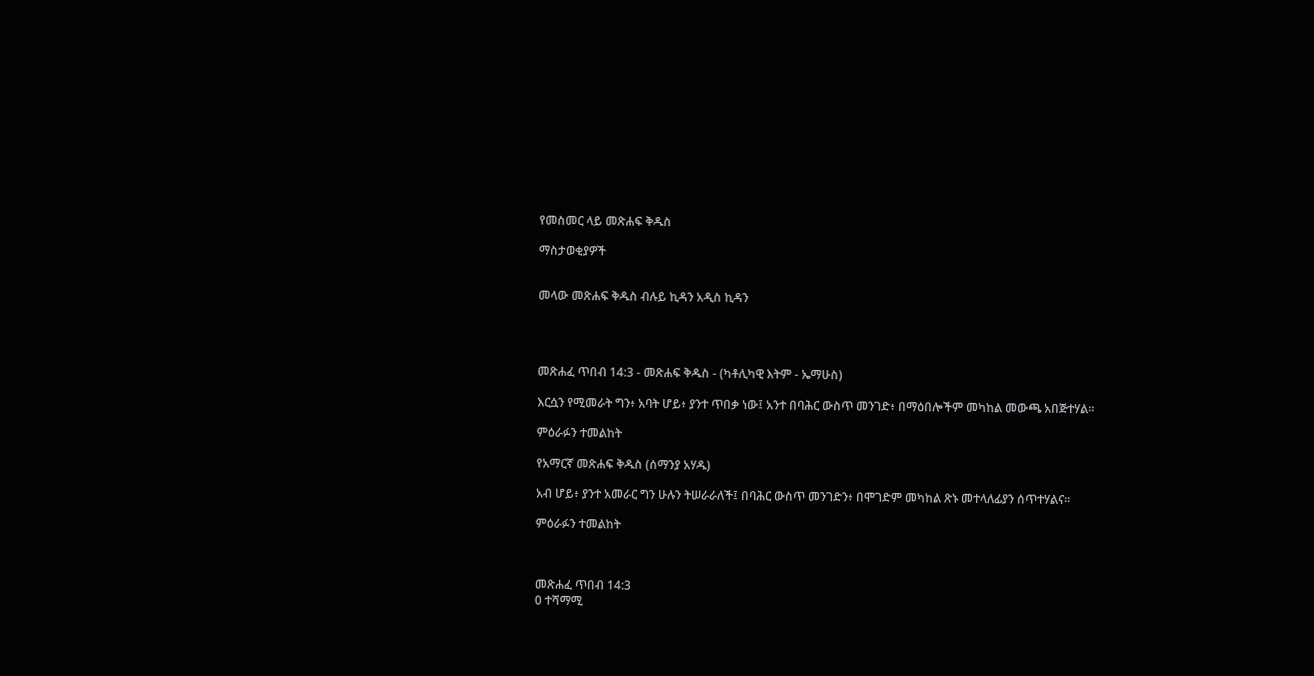የመስመር ላይ መጽሐፍ ቅዱስ

ማስታወቂያዎች


መላው መጽሐፍ ቅዱስ ብሉይ ኪዳን አዲስ ኪዳን




መጽሐፈ ጥበብ 14:3 - መጽሐፍ ቅዱስ - (ካቶሊካዊ እትም - ኤማሁስ)

እርሷን የሚመራት ግን፥ አባት ሆይ፥ ያንተ ጥበቃ ነው፤ አንተ በባሕር ውስጥ መንገድ፥ በማዕበሎችም መካከል መውጫ አበጅተሃል።

ምዕራፉን ተመልከት

የአማርኛ መጽሐፍ ቅዱስ (ሰማንያ አሃዱ)

አብ ሆይ፥ ያንተ አመራር ግን ሁሉን ትሠራራለች፤ በባሕር ውስጥ መንገድን፥ በሞገድም መካከል ጽኑ መተላለፊያን ሰጥተሃልና።

ምዕራፉን ተመልከት



መጽሐፈ ጥበብ 14:3
0 ተሻማሚ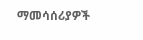ማመሳሰሪያዎች